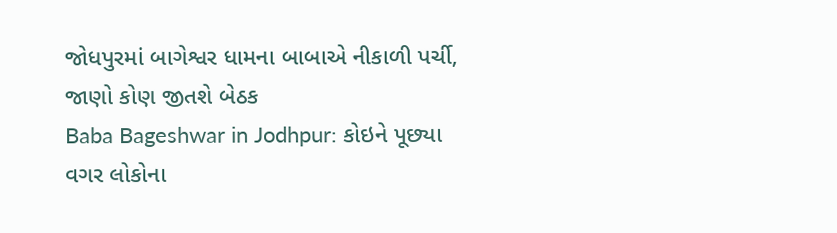જોધપુરમાં બાગેશ્વર ધામના બાબાએ નીકાળી પર્ચી, જાણો કોણ જીતશે બેઠક
Baba Bageshwar in Jodhpur: કોઇને પૂછ્યા વગર લોકોના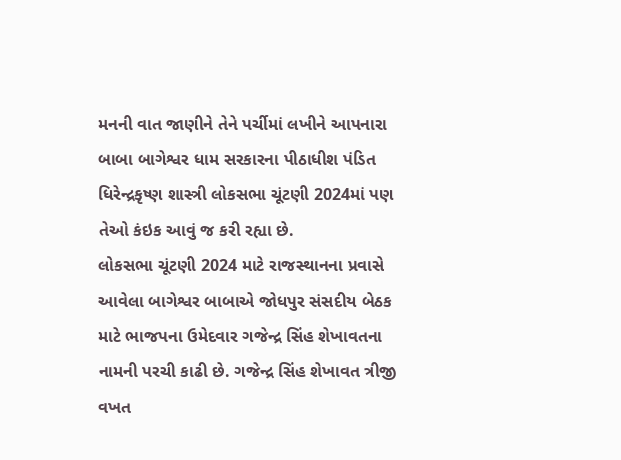મનની વાત જાણીને તેને પર્ચીમાં લખીને આપનારા બાબા બાગેશ્વર ધામ સરકારના પીઠાધીશ પંડિત ધિરેન્દ્રકૃષ્ણ શાસ્ત્રી લોકસભા ચૂંટણી 2024માં પણ તેઓ કંઇક આવું જ કરી રહ્યા છે.
લોકસભા ચૂંટણી 2024 માટે રાજસ્થાનના પ્રવાસે આવેલા બાગેશ્વર બાબાએ જોધપુર સંસદીય બેઠક માટે ભાજપના ઉમેદવાર ગજેન્દ્ર સિંહ શેખાવતના નામની પરચી કાઢી છે. ગજેન્દ્ર સિંહ શેખાવત ત્રીજી વખત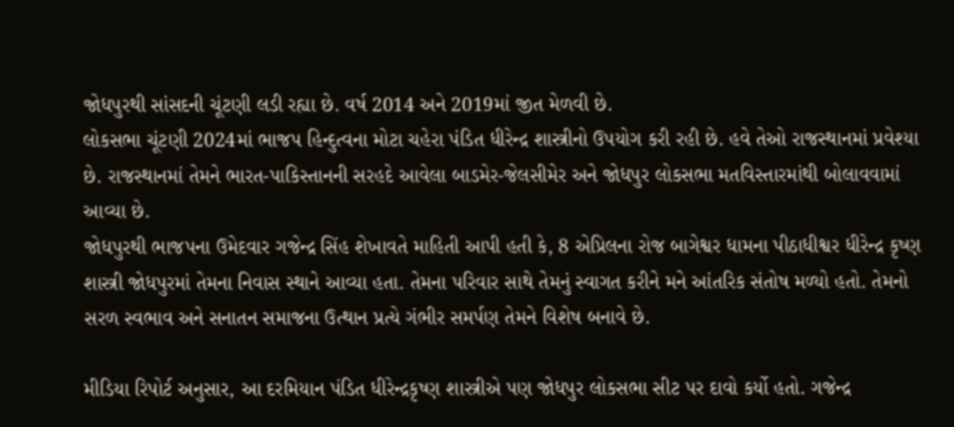જોધપુરથી સાંસદની ચૂંટણી લડી રહ્યા છે. વર્ષ 2014 અને 2019માં જીત મેળવી છે.
લોકસભા ચૂંટણી 2024માં ભાજપ હિન્દુત્વના મોટા ચહેરા પંડિત ધીરેન્દ્ર શાસ્ત્રીનો ઉપયોગ કરી રહી છે. હવે તેઓ રાજસ્થાનમાં પ્રવેશ્યા છે. રાજસ્થાનમાં તેમને ભારત-પાકિસ્તાનની સરહદે આવેલા બાડમેર-જેલસીમેર અને જોધપુર લોકસભા મતવિસ્તારમાંથી બોલાવવામાં આવ્યા છે.
જોધપુરથી ભાજપના ઉમેદવાર ગજેન્દ્ર સિંહ શેખાવતે માહિતી આપી હતી કે, 8 એપ્રિલના રોજ બાગેશ્વર ધામના પીઠાધીશ્વર ધીરેન્દ્ર કૃષ્ણ શાસ્ત્રી જોધપુરમાં તેમના નિવાસ સ્થાને આવ્યા હતા. તેમના પરિવાર સાથે તેમનું સ્વાગત કરીને મને આંતરિક સંતોષ મળ્યો હતો. તેમનો સરળ સ્વભાવ અને સનાતન સમાજના ઉત્થાન પ્રત્યે ગંભીર સમર્પણ તેમને વિશેષ બનાવે છે.

મીડિયા રિપોર્ટ અનુસાર, આ દરમિયાન પંડિત ધીરેન્દ્રકૃષ્ણ શાસ્ત્રીએ પણ જોધપુર લોકસભા સીટ પર દાવો કર્યો હતો. ગજેન્દ્ર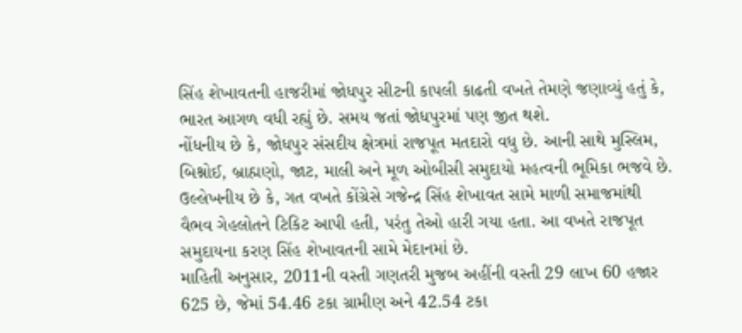સિંહ શેખાવતની હાજરીમાં જોધપુર સીટની કાપલી કાઢતી વખતે તેમણે જણાવ્યું હતું કે, ભારત આગળ વધી રહ્યું છે. સમય જતાં જોધપુરમાં પણ જીત થશે.
નોંધનીય છે કે, જોધપુર સંસદીય ક્ષેત્રમાં રાજપૂત મતદારો વધુ છે. આની સાથે મુસ્લિમ, બિશ્નોઈ, બ્રાહ્મણો, જાટ, માલી અને મૂળ ઓબીસી સમુદાયો મહત્વની ભૂમિકા ભજવે છે.
ઉલ્લેખનીય છે કે, ગત વખતે કોંગ્રેસે ગજેન્દ્ર સિંહ શેખાવત સામે માળી સમાજમાંથી વૈભવ ગેહલોતને ટિકિટ આપી હતી, પરંતુ તેઓ હારી ગયા હતા. આ વખતે રાજપૂત સમુદાયના કરણ સિંહ શેખાવતની સામે મેદાનમાં છે.
માહિતી અનુસાર, 2011ની વસ્તી ગણતરી મુજબ અહીંની વસ્તી 29 લાખ 60 હજાર 625 છે, જેમાં 54.46 ટકા ગ્રામીણ અને 42.54 ટકા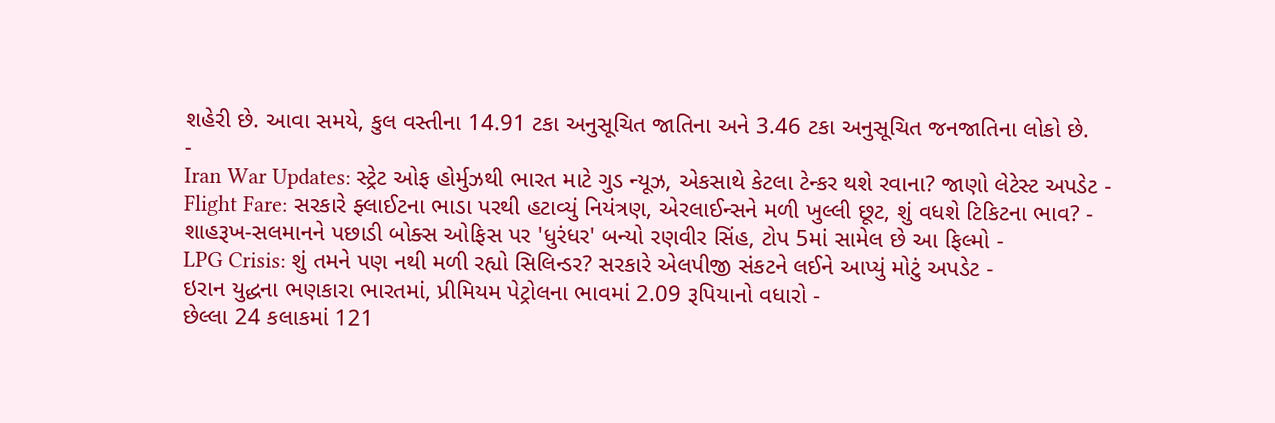શહેરી છે. આવા સમયે, કુલ વસ્તીના 14.91 ટકા અનુસૂચિત જાતિના અને 3.46 ટકા અનુસૂચિત જનજાતિના લોકો છે.
-
Iran War Updates: સ્ટ્રેટ ઓફ હોર્મુઝથી ભારત માટે ગુડ ન્યૂઝ, એકસાથે કેટલા ટેન્કર થશે રવાના? જાણો લેટેસ્ટ અપડેટ -
Flight Fare: સરકારે ફ્લાઈટના ભાડા પરથી હટાવ્યું નિયંત્રણ, એરલાઈન્સને મળી ખુલ્લી છૂટ, શું વધશે ટિકિટના ભાવ? -
શાહરૂખ-સલમાનને પછાડી બોક્સ ઓફિસ પર 'ધુરંધર' બન્યો રણવીર સિંહ, ટોપ 5માં સામેલ છે આ ફિલ્મો -
LPG Crisis: શું તમને પણ નથી મળી રહ્યો સિલિન્ડર? સરકારે એલપીજી સંકટને લઈને આપ્યું મોટું અપડેટ -
ઇરાન યુદ્ધના ભણકારા ભારતમાં, પ્રીમિયમ પેટ્રોલના ભાવમાં 2.09 રૂપિયાનો વધારો -
છેલ્લા 24 કલાકમાં 121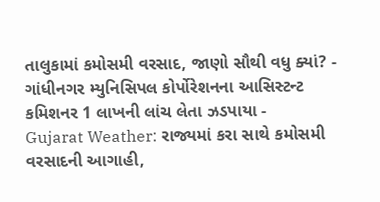તાલુકામાં કમોસમી વરસાદ, જાણો સૌથી વધુ ક્યાં? -
ગાંધીનગર મ્યુનિસિપલ કોર્પોરેશનના આસિસ્ટન્ટ કમિશનર 1 લાખની લાંચ લેતા ઝડપાયા -
Gujarat Weather: રાજ્યમાં કરા સાથે કમોસમી વરસાદની આગાહી,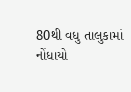80થી વધુ તાલુકામાં નોંધાયો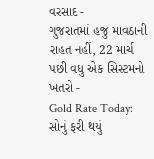વરસાદ -
ગુજરાતમાં હજુ માવઠાની રાહત નહીં, 22 માર્ચ પછી વધુ એક સિસ્ટમનો ખતરો -
Gold Rate Today: સોનું ફરી થયું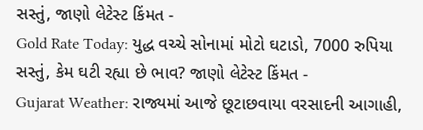સસ્તું, જાણો લેટેસ્ટ કિંમત -
Gold Rate Today: યુદ્ધ વચ્ચે સોનામાં મોટો ઘટાડો, 7000 રુપિયા સસ્તું, કેમ ઘટી રહ્યા છે ભાવ? જાણો લેટેસ્ટ કિંમત -
Gujarat Weather: રાજ્યમાં આજે છૂટાછવાયા વરસાદની આગાહી,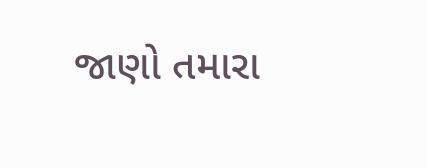જાણો તમારા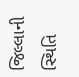જિલ્લાની સ્થિતિ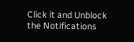Click it and Unblock the Notifications